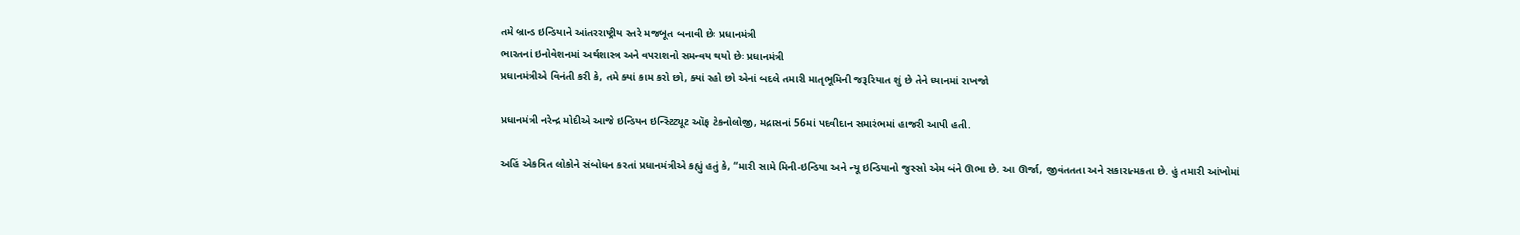તમે બ્રાન્ડ ઇન્ડિયાને આંતરરાષ્ટ્રીય સ્તરે મજબૂત બનાવી છેઃ પ્રધાનમંત્રી
ભારતનાં ઇનોવેશનમાં અર્થશાસ્ત્ર અને વપરાશનો સમન્વય થયો છેઃ પ્રધાનમંત્રી
પ્રધાનમંત્રીએ વિનંતી કરી કે, તમે ક્યાં કામ કરો છો, ક્યાં રહો છો એનાં બદલે તમારી માતૃભૂમિની જરૂરિયાત શું છે તેને ધ્યાનમાં રાખજો

પ્રધાનમંત્રી નરેન્દ્ર મોદીએ આજે ઇન્ડિયન ઇન્સ્ટિટ્યૂટ ઑફ ટેકનોલોજી, મદ્રાસનાં 56માં પદવીદાન સમારંભમાં હાજરી આપી હતી.

અહિં એકત્રિત લોકોને સંબોધન કરતાં પ્રધાનમંત્રીએ કહ્યું હતું કે, “મારી સામે મિની-ઇન્ડિયા અને ન્યૂ ઇન્ડિયાનો જુસ્સો એમ બંને ઊભા છે. આ ઊર્જા, જીવંતતતા અને સકારાત્મકતા છે. હું તમારી આંખોમાં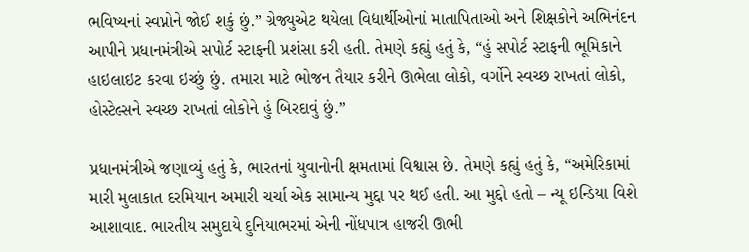ભવિષ્યનાં સ્વપ્નોને જોઈ શકું છું.” ગ્રેજ્યુએટ થયેલા વિદ્યાર્થીઓનાં માતાપિતાઓ અને શિક્ષકોને અભિનંદન આપીને પ્રધાનમંત્રીએ સપોર્ટ સ્ટાફની પ્રશંસા કરી હતી. તેમણે કહ્યું હતું કે, “હું સપોર્ટ સ્ટાફની ભૂમિકાને હાઇલાઇટ કરવા ઇચ્છું છું. તમારા માટે ભોજન તૈયાર કરીને ઊભેલા લોકો, વર્ગોને સ્વચ્છ રાખતાં લોકો, હોસ્ટેલ્સને સ્વચ્છ રાખતાં લોકોને હું બિરદાવું છું.”

પ્રધાનમંત્રીએ જણાવ્યું હતું કે, ભારતનાં યુવાનોની ક્ષમતામાં વિશ્વાસ છે. તેમણે કહ્યું હતું કે, “અમેરિકામાં મારી મુલાકાત દરમિયાન અમારી ચર્ચા એક સામાન્ય મુદ્દા પર થઈ હતી. આ મુદ્દો હતો – ન્યૂ ઇન્ડિયા વિશે આશાવાદ. ભારતીય સમુદાયે દુનિયાભરમાં એની નોંધપાત્ર હાજરી ઊભી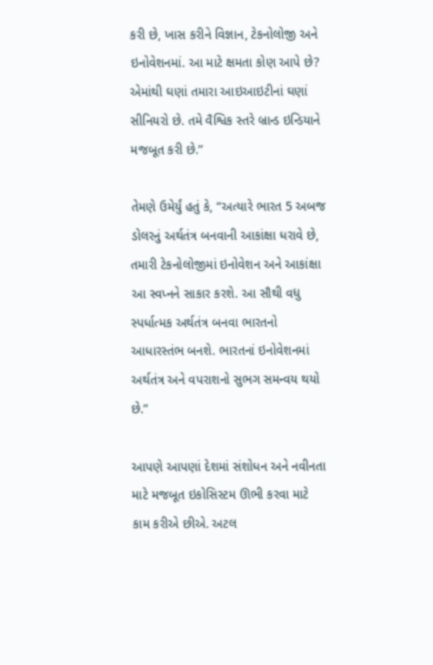કરી છે, ખાસ કરીને વિજ્ઞાન, ટેકનોલોજી અને ઇનોવેશનમાં. આ માટે ક્ષમતા કોણ આપે છે? એમાંથી ઘણાં તમારા આઇઆઇટીનાં ઘણાં સીનિયરો છે. તમે વૈશ્વિક સ્તરે બ્રાન્ડ ઇન્ડિયાને મજબૂત કરી છે.”

તેમણે ઉમેર્યું હતું કે, “અત્યારે ભારત 5 અબજ ડોલરનું અર્થતંત્ર બનવાની આકાંક્ષા ધરાવે છે, તમારી ટેકનોલોજીમાં ઇનોવેશન અને આકાંક્ષા આ સ્વપ્નને સાકાર કરશે. આ સૌથી વધુ સ્પર્ધાત્મક અર્થતંત્ર બનવા ભારતનો આધારસ્તંભ બનશે. ભારતનાં ઇનોવેશનમાં અર્થતંત્ર અને વપરાશનો સુભગ સમન્વય થયો છે.”

આપણે આપણાં દેશમાં સંશોધન અને નવીનતા માટે મજબૂત ઇકોસિસ્ટમ ઊભી કરવા માટે કામ કરીએ છીએ. અટલ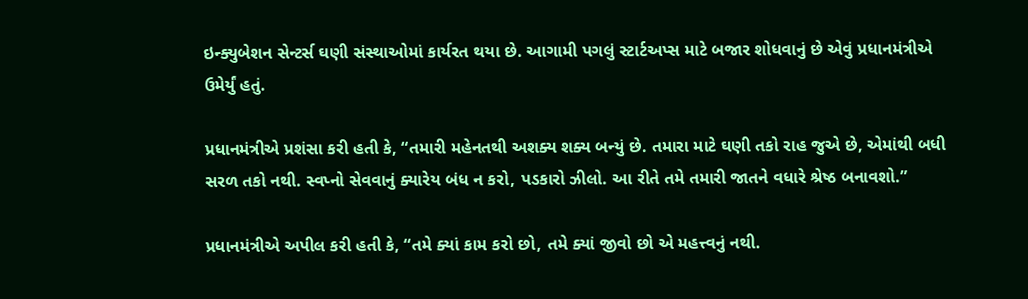ઇન્ક્યુબેશન સેન્ટર્સ ઘણી સંસ્થાઓમાં કાર્યરત થયા છે. આગામી પગલું સ્ટાર્ટઅપ્સ માટે બજાર શોધવાનું છે એવું પ્રધાનમંત્રીએ ઉમેર્યું હતું.

પ્રધાનમંત્રીએ પ્રશંસા કરી હતી કે, “તમારી મહેનતથી અશક્ય શક્ય બન્યું છે. તમારા માટે ઘણી તકો રાહ જુએ છે, એમાંથી બધી સરળ તકો નથી. સ્વપ્નો સેવવાનું ક્યારેય બંધ ન કરો, પડકારો ઝીલો. આ રીતે તમે તમારી જાતને વધારે શ્રેષ્ઠ બનાવશો.”

પ્રધાનમંત્રીએ અપીલ કરી હતી કે, “તમે ક્યાં કામ કરો છો, તમે ક્યાં જીવો છો એ મહત્ત્વનું નથી.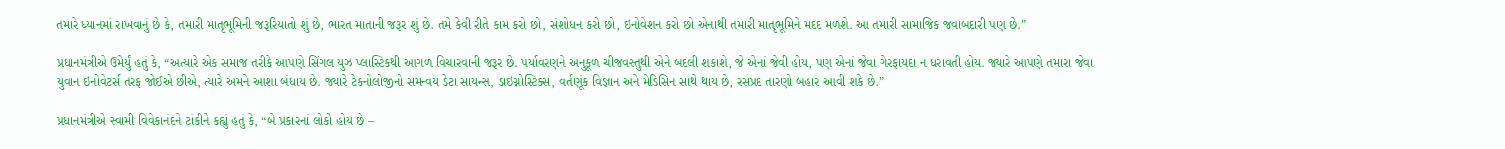તમારે ધ્યાનમાં રાખવાનું છે કે, તમારી માતૃભૂમિની જરૂરિયાતો શું છે, ભારત માતાની જરૂર શું છે. તમે કેવી રીતે કામ કરો છો, સંશોધન કરો છો, ઇનોવેશન કરો છો એનાથી તમારી માતૃભૂમિને મદદ મળશે. આ તમારી સામાજિક જવાબદારી પણ છે.”

પ્રધાનમંત્રીએ ઉમેર્યું હતું કે, “અત્યારે એક સમાજ તરીકે આપણે સિંગલ યુઝ પ્લાસ્ટિકથી આગળ વિચારવાની જરૂર છે. પર્યાવરણને અનુકૂળ ચીજવસ્તુથી એને બદલી શકાશે, જે એનાં જેવી હોય, પણ એનાં જેવા ગેરફાયદા ન ધરાવતી હોય. જ્યારે આપણે તમારા જેવા યુવાન ઇનોવેટર્સ તરફ જોઈએ છીએ, ત્યારે અમને આશા બંધાય છે. જ્યારે ટેકનોલોજીનો સમન્વય ડેટા સાયન્સ, ડાઇગ્નોસ્ટિક્સ, વર્તણૂંક વિજ્ઞાન અને મેડિસિન સાથે થાય છે, રસપ્રદ તારણો બહાર આવી શકે છે.”

પ્રધાનમંત્રીએ સ્વામી વિવેકાનંદને ટાંકીને કહ્યું હતું કે, “બે પ્રકારનાં લોકો હોય છે –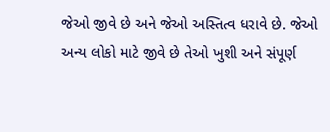જેઓ જીવે છે અને જેઓ અસ્તિત્વ ધરાવે છે. જેઓ અન્ય લોકો માટે જીવે છે તેઓ ખુશી અને સંપૂર્ણ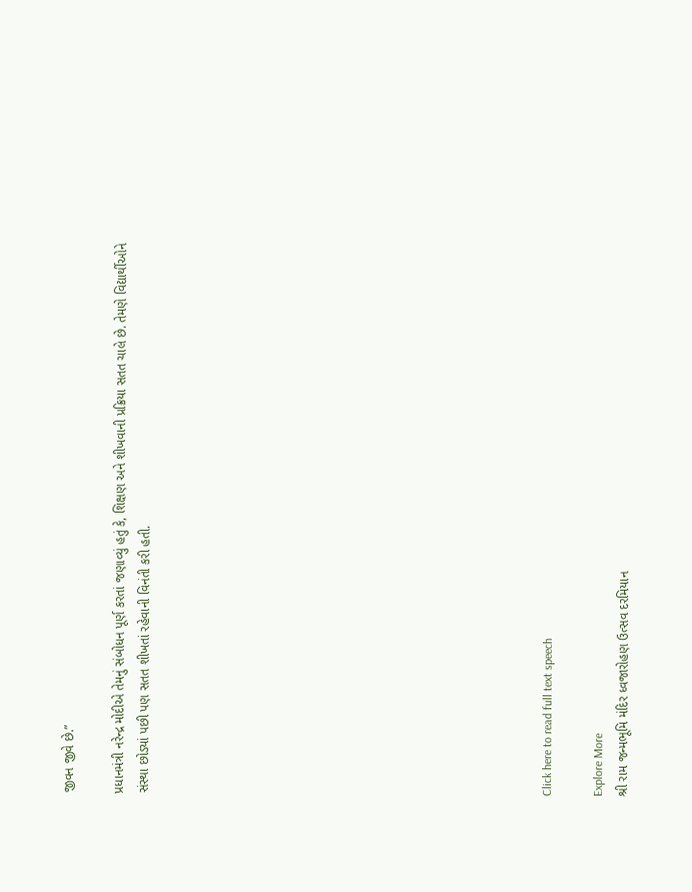જીવન જીવે છે.”

પ્રધાનમંત્રી નરેન્દ્ર મોદીએ તેમનું સંબોધન પૂર્ણ કરતાં જણાવ્યું હતું કે, શિક્ષણ અને શીખવાની પ્રક્રિયા સતત ચાલે છે. તેમણે વિદ્યાર્થીઓને સંસ્થા છોડ્યાં પછી પણ સતત શીખતાં રહેવાની વિનંતી કરી હતી.















Click here to read full text speech

Explore More
શ્રી રામ જન્મભૂમિ મંદિર ધ્વજારોહણ ઉત્સવ દરમિયાન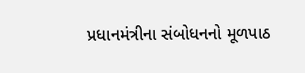પ્રધાનમંત્રીના સંબોધનનો મૂળપાઠ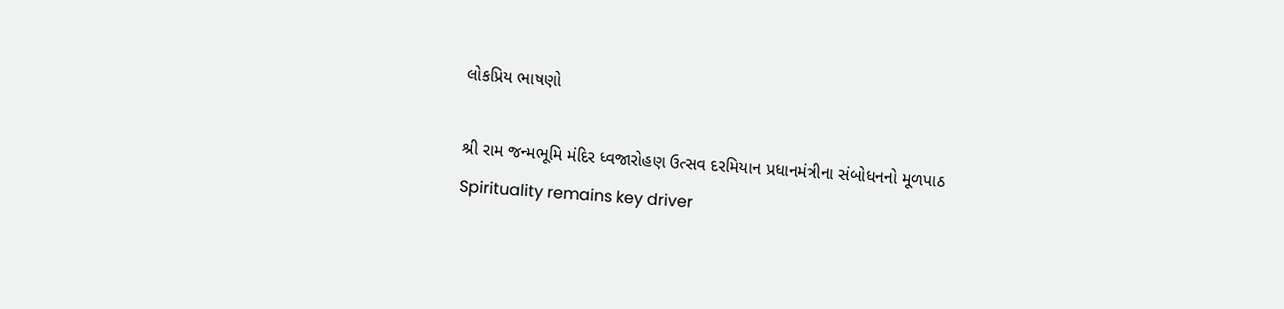લોકપ્રિય ભાષણો

શ્રી રામ જન્મભૂમિ મંદિર ધ્વજારોહણ ઉત્સવ દરમિયાન પ્રધાનમંત્રીના સંબોધનનો મૂળપાઠ
Spirituality remains key driver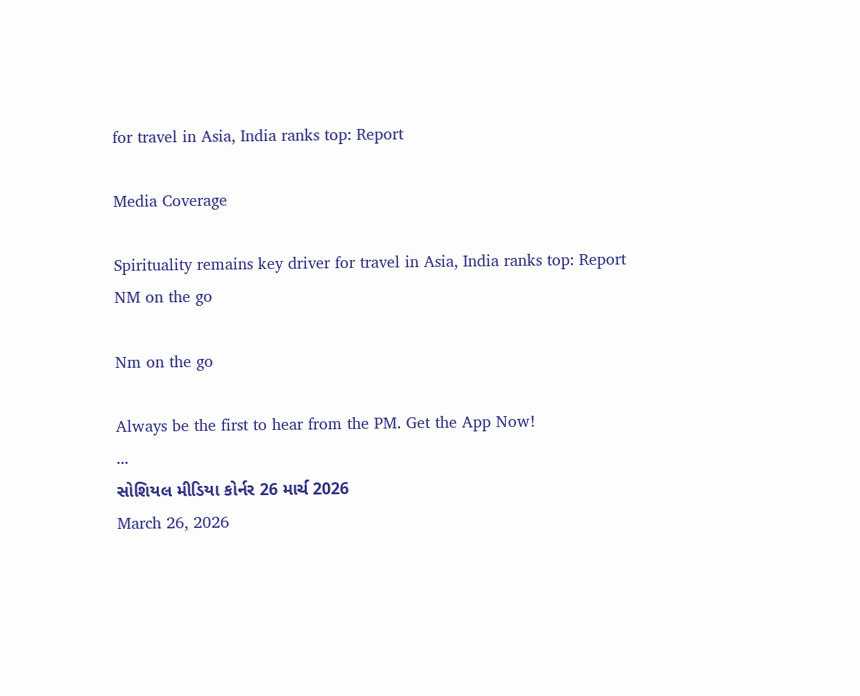for travel in Asia, India ranks top: Report

Media Coverage

Spirituality remains key driver for travel in Asia, India ranks top: Report
NM on the go

Nm on the go

Always be the first to hear from the PM. Get the App Now!
...
સોશિયલ મીડિયા કોર્નર 26 માર્ચ 2026
March 26, 2026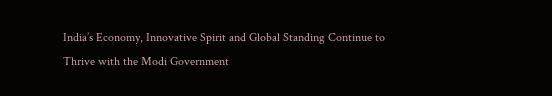India’s Economy, Innovative Spirit and Global Standing Continue to Thrive with the Modi Government